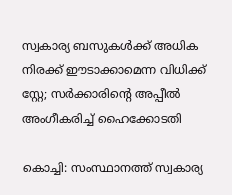സ്വകാര്യ ബസുകൾക്ക് അധിക നിരക്ക് ഈടാക്കാമെന്ന വിധിക്ക് സ്റ്റേ; സർക്കാരിന്റെ അപ്പീൽ അംഗീകരിച്ച് ഹൈക്കോടതി

കൊച്ചി: സംസ്ഥാനത്ത് സ്വകാര്യ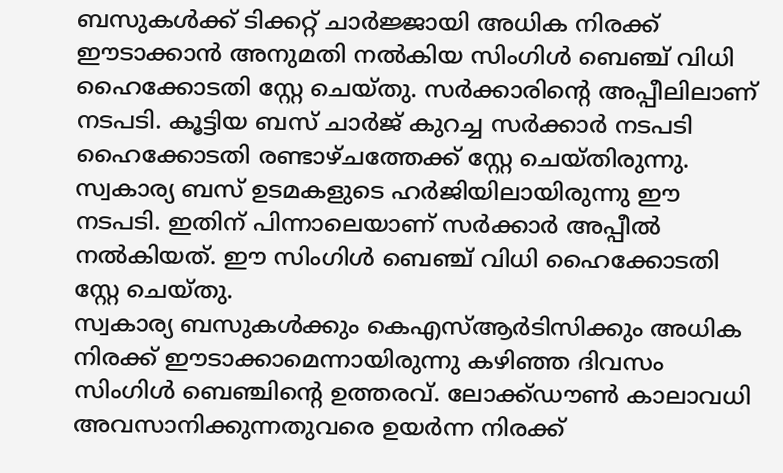ബസുകൾക്ക് ടിക്കറ്റ് ചാർജ്ജായി അധിക നിരക്ക് ഈടാക്കാൻ അനുമതി നൽകിയ സിംഗിൾ ബെഞ്ച് വിധി ഹൈക്കോടതി സ്റ്റേ ചെയ്തു. സർക്കാരിന്റെ അപ്പീലിലാണ് നടപടി. കൂട്ടിയ ബസ് ചാർജ് കുറച്ച സർക്കാർ നടപടി ഹൈക്കോടതി രണ്ടാഴ്ചത്തേക്ക് സ്റ്റേ ചെയ്തിരുന്നു. സ്വകാര്യ ബസ് ഉടമകളുടെ ഹർജിയിലായിരുന്നു ഈ നടപടി. ഇതിന് പിന്നാലെയാണ് സർക്കാർ അപ്പീൽ നൽകിയത്. ഈ സിംഗിൾ ബെഞ്ച് വിധി ഹൈക്കോടതി സ്റ്റേ ചെയ്തു.
സ്വകാര്യ ബസുകൾക്കും കെഎസ്ആർടിസിക്കും അധിക നിരക്ക് ഈടാക്കാമെന്നായിരുന്നു കഴിഞ്ഞ ദിവസം സിംഗിൾ ബെഞ്ചിന്റെ ഉത്തരവ്. ലോക്ക്ഡൗൺ കാലാവധി അവസാനിക്കുന്നതുവരെ ഉയർന്ന നിരക്ക്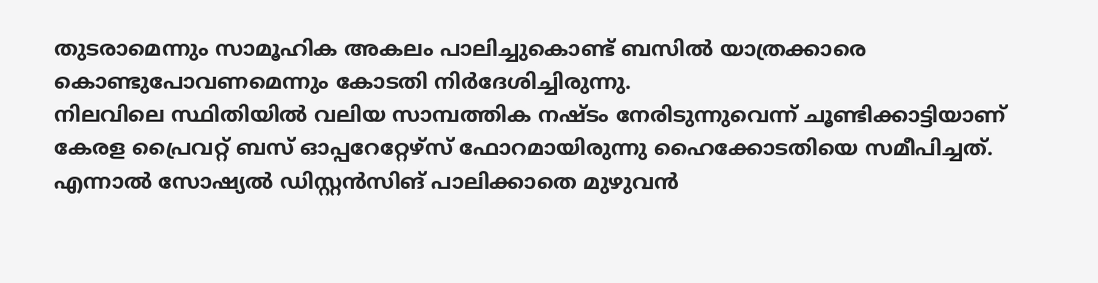തുടരാമെന്നും സാമൂഹിക അകലം പാലിച്ചുകൊണ്ട് ബസിൽ യാത്രക്കാരെ കൊണ്ടുപോവണമെന്നും കോടതി നിർദേശിച്ചിരുന്നു.
നിലവിലെ സ്ഥിതിയിൽ വലിയ സാമ്പത്തിക നഷ്ടം നേരിടുന്നുവെന്ന് ചൂണ്ടിക്കാട്ടിയാണ് കേരള പ്രൈവറ്റ് ബസ് ഓപ്പറേറ്റേഴ്സ് ഫോറമായിരുന്നു ഹൈക്കോടതിയെ സമീപിച്ചത്. എന്നാൽ സോഷ്യൽ ഡിസ്റ്റൻസിങ് പാലിക്കാതെ മുഴുവൻ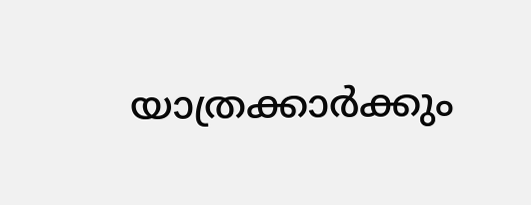യാത്രക്കാർക്കും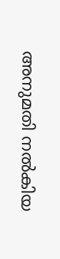അനുമതി നൽകിയ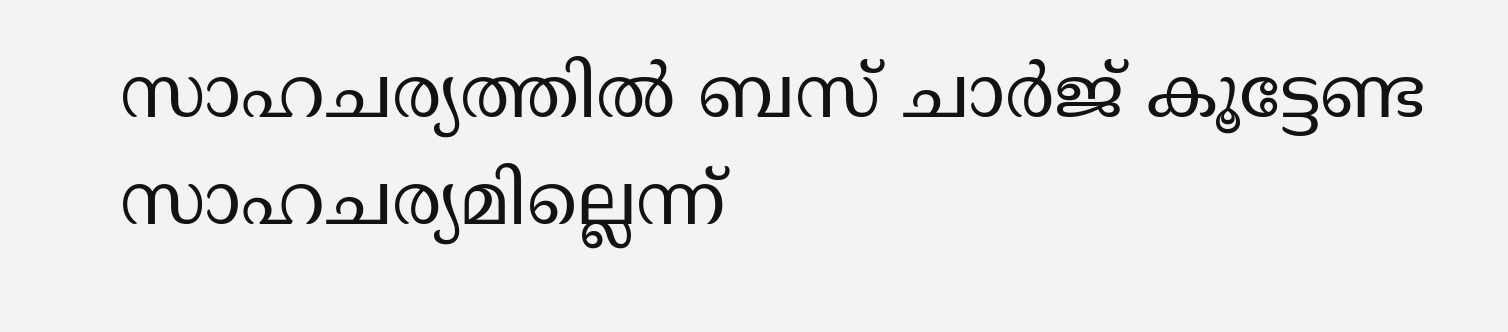സാഹചര്യത്തിൽ ബസ് ചാർജ് കൂട്ടേണ്ട സാഹചര്യമില്ലെന്ന്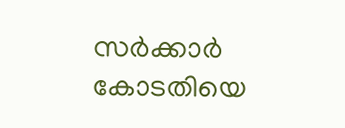സർക്കാർ കോടതിയെ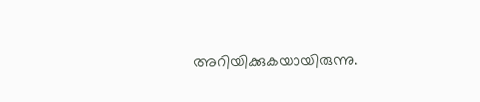അറിയിക്കുകയായിരുന്നു.